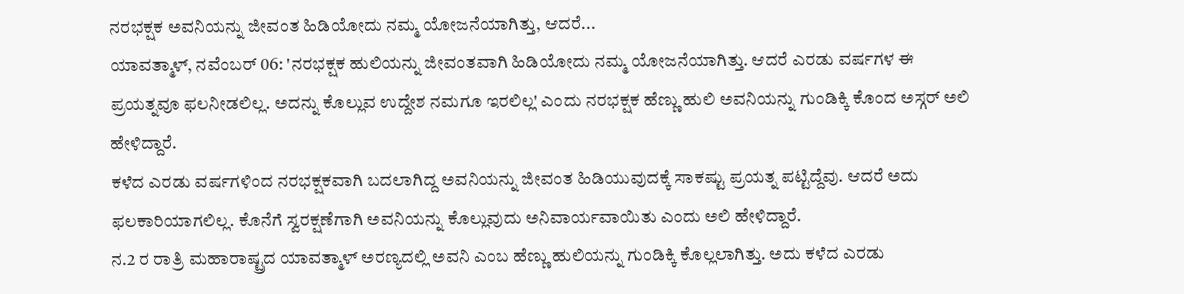ನರಭಕ್ಷಕ ಅವನಿಯನ್ನು ಜೀವಂತ ಹಿಡಿಯೋದು ನಮ್ಮ ಯೋಜನೆಯಾಗಿತ್ತು, ಆದರೆ...
ಯಾವತ್ಮಾಳ್, ನವೆಂಬರ್ 06: 'ನರಭಕ್ಷಕ ಹುಲಿಯನ್ನು ಜೀವಂತವಾಗಿ ಹಿಡಿಯೋದು ನಮ್ಮ ಯೋಜನೆಯಾಗಿತ್ತು. ಆದರೆ ಎರಡು ವರ್ಷಗಳ ಈ ಪ್ರಯತ್ನವೂ ಫಲನೀಡಲಿಲ್ಲ. ಅದನ್ನು ಕೊಲ್ಲುವ ಉದ್ದೇಶ ನಮಗೂ ಇರಲಿಲ್ಲ' ಎಂದು ನರಭಕ್ಷಕ ಹೆಣ್ಣು ಹುಲಿ ಅವನಿಯನ್ನು ಗುಂಡಿಕ್ಕಿ ಕೊಂದ ಅಸ್ಗರ್ ಅಲಿ ಹೇಳಿದ್ದಾರೆ.
ಕಳೆದ ಎರಡು ವರ್ಷಗಳಿಂದ ನರಭಕ್ಷಕವಾಗಿ ಬದಲಾಗಿದ್ದ ಅವನಿಯನ್ನು ಜೀವಂತ ಹಿಡಿಯುವುದಕ್ಕೆ ಸಾಕಷ್ಟು ಪ್ರಯತ್ನ ಪಟ್ಟಿದ್ದೆವು. ಆದರೆ ಅದು ಫಲಕಾರಿಯಾಗಲಿಲ್ಲ. ಕೊನೆಗೆ ಸ್ವರಕ್ಷಣೆಗಾಗಿ ಅವನಿಯನ್ನು ಕೊಲ್ಲುವುದು ಅನಿವಾರ್ಯವಾಯಿತು ಎಂದು ಅಲಿ ಹೇಳಿದ್ದಾರೆ.
ನ.2 ರ ರಾತ್ರಿ ಮಹಾರಾಷ್ಟ್ರದ ಯಾವತ್ಮಾಳ್ ಅರಣ್ಯದಲ್ಲಿ ಅವನಿ ಎಂಬ ಹೆಣ್ಣು ಹುಲಿಯನ್ನು ಗುಂಡಿಕ್ಕಿ ಕೊಲ್ಲಲಾಗಿತ್ತು. ಅದು ಕಳೆದ ಎರಡು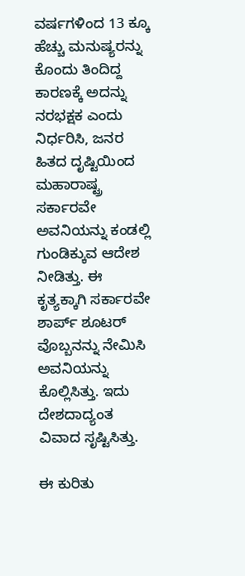ವರ್ಷಗಳಿಂದ 13 ಕ್ಕೂ ಹೆಚ್ಚು ಮನುಷ್ಯರನ್ನು ಕೊಂದು ತಿಂದಿದ್ದ ಕಾರಣಕ್ಕೆ ಅದನ್ನು ನರಭಕ್ಷಕ ಎಂದು ನಿರ್ಧರಿಸಿ, ಜನರ ಹಿತದ ದೃಷ್ಟಿಯಿಂದ ಮಹಾರಾಷ್ಟ್ರ ಸರ್ಕಾರವೇ ಅವನಿಯನ್ನು ಕಂಡಲ್ಲಿ ಗುಂಡಿಕ್ಕುವ ಆದೇಶ ನೀಡಿತ್ತು. ಈ ಕೃತ್ಯಕ್ಕಾಗಿ ಸರ್ಕಾರವೇ ಶಾರ್ಪ್ ಶೂಟರ್ ವೊಬ್ಬನನ್ನು ನೇಮಿಸಿ ಅವನಿಯನ್ನು ಕೊಲ್ಲಿಸಿತ್ತು. ಇದು ದೇಶದಾದ್ಯಂತ ವಿವಾದ ಸೃಷ್ಟಿಸಿತ್ತು.

ಈ ಕುರಿತು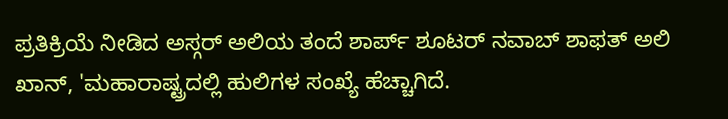ಪ್ರತಿಕ್ರಿಯೆ ನೀಡಿದ ಅಸ್ಗರ್ ಅಲಿಯ ತಂದೆ ಶಾರ್ಪ್ ಶೂಟರ್ ನವಾಬ್ ಶಾಫತ್ ಅಲಿ ಖಾನ್, 'ಮಹಾರಾಷ್ಟ್ರದಲ್ಲಿ ಹುಲಿಗಳ ಸಂಖ್ಯೆ ಹೆಚ್ಚಾಗಿದೆ.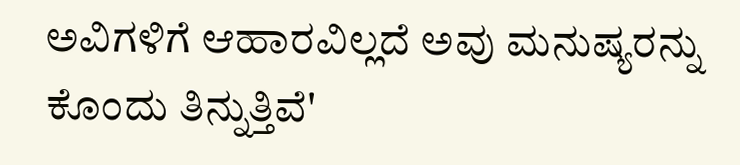ಅವಿಗಳಿಗೆ ಆಹಾರವಿಲ್ಲದೆ ಅವು ಮನುಷ್ಯರನ್ನು ಕೊಂದು ತಿನ್ನುತ್ತಿವೆ'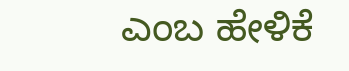ಎಂಬ ಹೇಳಿಕೆ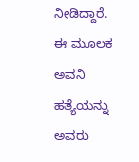ನೀಡಿದ್ದಾರೆ. ಈ ಮೂಲಕ ಅವನಿ ಹತ್ಯೆಯನ್ನು ಅವರು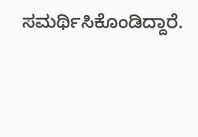ಸಮರ್ಥಿಸಿಕೊಂಡಿದ್ದಾರೆ.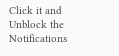Click it and Unblock the Notifications